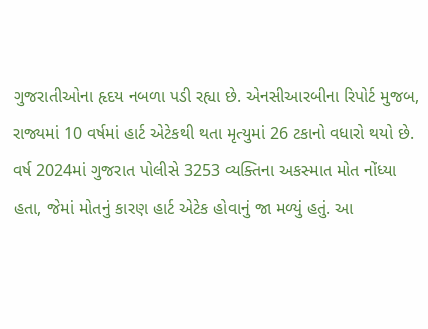ગુજરાતીઓના હૃદય નબળા પડી રહ્યા છે. એનસીઆરબીના રિપોર્ટ મુજબ, રાજ્યમાં 10 વર્ષમાં હાર્ટ એટેકથી થતા મૃત્યુમાં 26 ટકાનો વધારો થયો છે. વર્ષ 2024માં ગુજરાત પોલીસે 3253 વ્યક્તિના અકસ્માત મોત નોંધ્યા હતા, જેમાં મોતનું કારણ હાર્ટ એટેક હોવાનું જા મળ્યું હતું. આ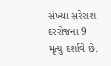સંખ્યા સરેરાશ દરરોજના 9 મૃત્યુ દર્શાવે છે.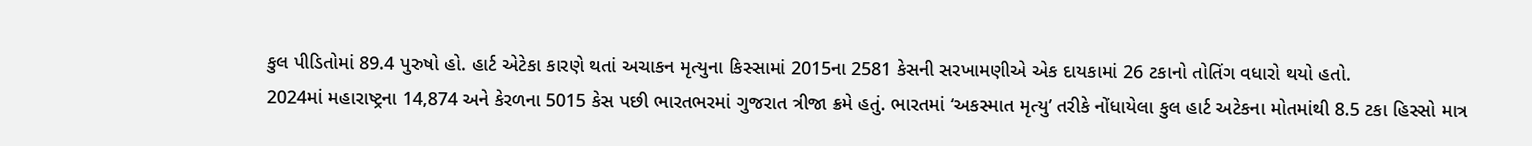કુલ પીડિતોમાં 89.4 પુરુષો હો. હાર્ટ એટેકા કારણે થતાં અચાકન મૃત્યુના કિસ્સામાં 2015ના 2581 કેસની સરખામણીએ એક દાયકામાં 26 ટકાનો તોતિંગ વધારો થયો હતો.
2024માં મહારાષ્ટ્રના 14,874 અને કેરળના 5015 કેસ પછી ભારતભરમાં ગુજરાત ત્રીજા ક્રમે હતું. ભારતમાં ‘અકસ્માત મૃત્યુ’ તરીકે નોંધાયેલા કુલ હાર્ટ અટેકના મોતમાંથી 8.5 ટકા હિસ્સો માત્ર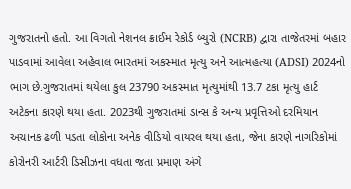ગુજરાતનો હતો. આ વિગતો નેશનલ ક્રાઈમ રેકોર્ડ બ્યુરો (NCRB) દ્વારા તાજેતરમાં બહાર પાડવામાં આવેલા અહેવાલ ભારતમાં અકસ્માત મૃત્યુ અને આત્મહત્યા (ADSI) 2024નો ભાગ છે.ગુજરાતમાં થયેલા કુલ 23790 અકસ્માત મૃત્યુમાંથી 13.7 ટકા મૃત્યુ હાર્ટ અટેકના કારણે થયા હતા. 2023થી ગુજરાતમાં ડાન્સ કે અન્ય પ્રવૃત્તિઓ દરમિયાન અચાનક ઢળી પડતા લોકોના અનેક વીડિયો વાયરલ થયા હતા, જેના કારણે નાગરિકોમાં કોરોનરી આર્ટરી ડિસીઝના વધતા જતા પ્રમાણ અંગે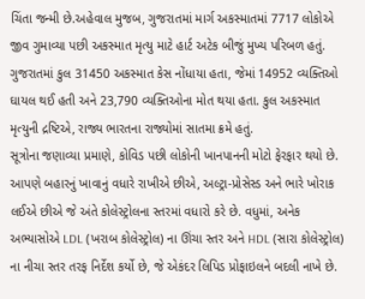ચિંતા જન્મી છે.અહેવાલ મુજબ, ગુજરાતમાં માર્ગ અકસ્માતમાં 7717 લોકોએ જીવ ગુમાવ્યા પછી અકસ્માત મૃત્યુ માટે હાર્ટ અટેક બીજું મુખ્ય પરિબળ હતું. ગુજરાતમાં કુલ 31450 અકસ્માત કેસ નોંધાયા હતા, જેમાં 14952 વ્યક્તિઓ ઘાયલ થઈ હતી અને 23,790 વ્યક્તિઓના મોત થયા હતા. કુલ અકસ્માત મૃત્યુની દ્રષ્ટિએ, રાજ્ય ભારતના રાજ્યોમાં સાતમા ક્રમે હતું.
સૂત્રોના જણાવ્યા પ્રમાણે, કોવિડ પછી લોકોની ખાનપાનની મોટો ફેરફાર થયો છે. આપણે બહારનું ખાવાનું વધારે રાખીએ છીએ, અલ્ટ્રા-પ્રોસેસ્ડ અને ભારે ખોરાક લઈએ છીએ જે અંતે કોલેસ્ટ્રોલના સ્તરમાં વધારો કરે છે. વધુમાં, અનેક અભ્યાસોએ LDL (ખરાબ કોલેસ્ટ્રોલ) ના ઊંચા સ્તર અને HDL (સારા કોલેસ્ટ્રોલ) ના નીચા સ્તર તરફ નિર્દેશ કર્યો છે, જે એકંદર લિપિડ પ્રોફાઇલને બદલી નાખે છે.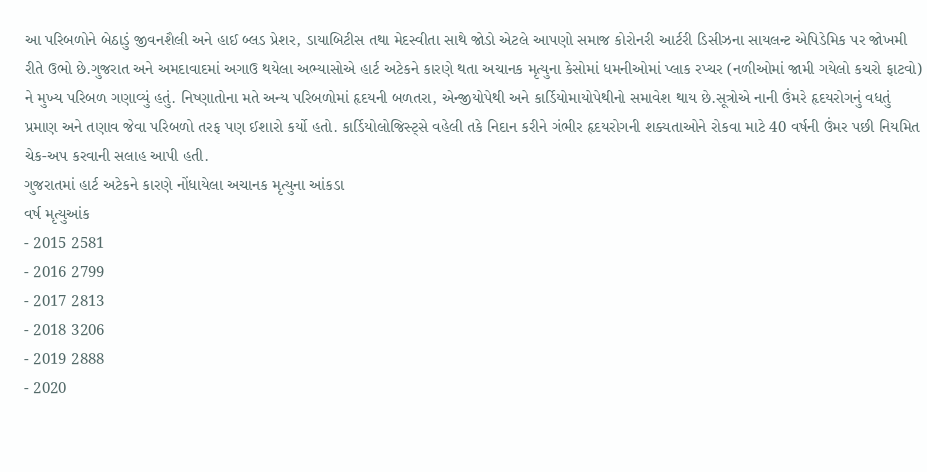આ પરિબળોને બેઠાડું જીવનશૈલી અને હાઈ બ્લડ પ્રેશર, ડાયાબિટીસ તથા મેદસ્વીતા સાથે જોડો એટલે આપણો સમાજ કોરોનરી આર્ટરી ડિસીઝના સાયલન્ટ એપિડેમિક પર જોખમી રીતે ઉભો છે.ગુજરાત અને અમદાવાદમાં અગાઉ થયેલા અભ્યાસોએ હાર્ટ અટેકને કારણે થતા અચાનક મૃત્યુના કેસોમાં ધમનીઓમાં પ્લાક રપ્ચર (નળીઓમાં જામી ગયેલો કચરો ફાટવો) ને મુખ્ય પરિબળ ગણાવ્યું હતું. નિષ્ણાતોના મતે અન્ય પરિબળોમાં હૃદયની બળતરા, એન્જીયોપેથી અને કાર્ડિયોમાયોપેથીનો સમાવેશ થાય છે.સૂત્રોએ નાની ઉંમરે હૃદયરોગનું વધતું પ્રમાણ અને તણાવ જેવા પરિબળો તરફ પણ ઈશારો કર્યો હતો. કાર્ડિયોલોજિસ્ટ્સે વહેલી તકે નિદાન કરીને ગંભીર હૃદયરોગની શક્યતાઓને રોકવા માટે 40 વર્ષની ઉંમર પછી નિયમિત ચેક-અપ કરવાની સલાહ આપી હતી.
ગુજરાતમાં હાર્ટ અટેકને કારણે નોંધાયેલા અચાનક મૃત્યુના આંકડા
વર્ષ મૃત્યુઆંક
- 2015 2581
- 2016 2799
- 2017 2813
- 2018 3206
- 2019 2888
- 2020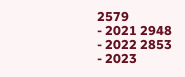2579
- 2021 2948
- 2022 2853
- 2023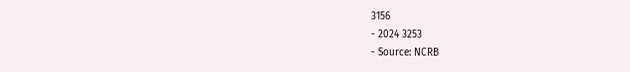3156
- 2024 3253
- Source: NCRB